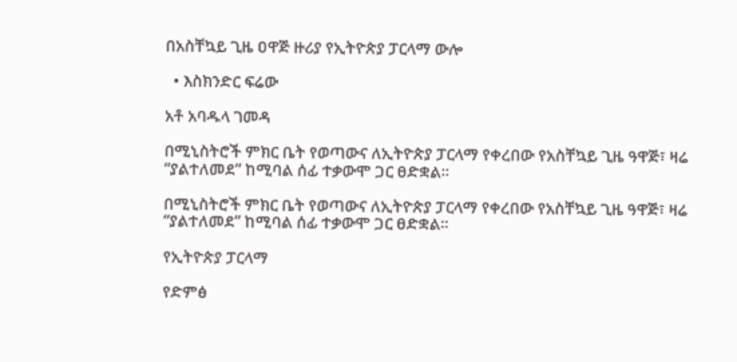በአስቸኳይ ጊዜ ዐዋጅ ዙሪያ የኢትዮጵያ ፓርላማ ውሎ

  • እስክንድር ፍሬው

አቶ አባዱላ ገመዳ

በሚኒስትሮች ምክር ቤት የወጣውና ለኢትዮጵያ ፓርላማ የቀረበው የአስቸኳይ ጊዜ ዓዋጅ፣ ዛሬ “ያልተለመደ” ከሚባል ሰፊ ተቃውሞ ጋር ፀድቋል፡፡

በሚኒስትሮች ምክር ቤት የወጣውና ለኢትዮጵያ ፓርላማ የቀረበው የአስቸኳይ ጊዜ ዓዋጅ፣ ዛሬ “ያልተለመደ” ከሚባል ሰፊ ተቃውሞ ጋር ፀድቋል፡፡

የኢትዮጵያ ፓርላማ

የድምፅ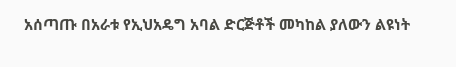አሰጣጡ በአራቱ የኢህአዴግ አባል ድርጅቶች መካከል ያለውን ልዩነት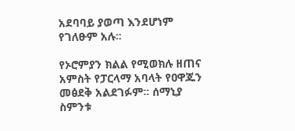አደባባይ ያወጣ እንደሆነም የገለፁም አሉ፡፡

የኦሮምያን ክልል የሚወክሉ ዘጠና አምስት የፓርላማ አባላት የዐዋጁን መፅደቅ አልደገፉም፡፡ ሰማኒያ ስምንቱ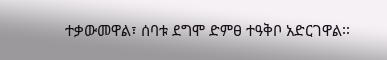ተቃውመዋል፣ ሰባቱ ደግሞ ድምፀ ተዓቅቦ አድርገዋል፡፡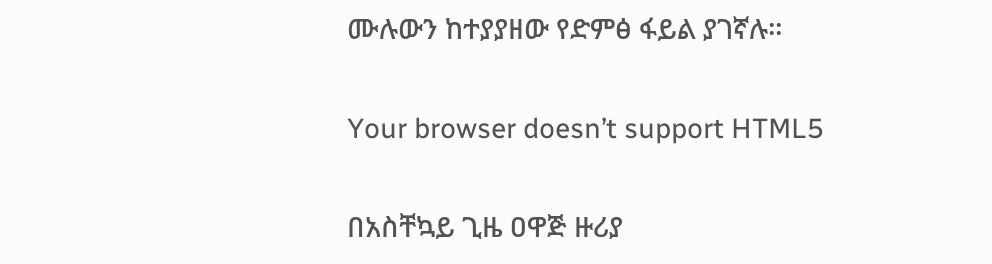ሙሉውን ከተያያዘው የድምፅ ፋይል ያገኛሉ።

Your browser doesn’t support HTML5

በአስቸኳይ ጊዜ ዐዋጅ ዙሪያ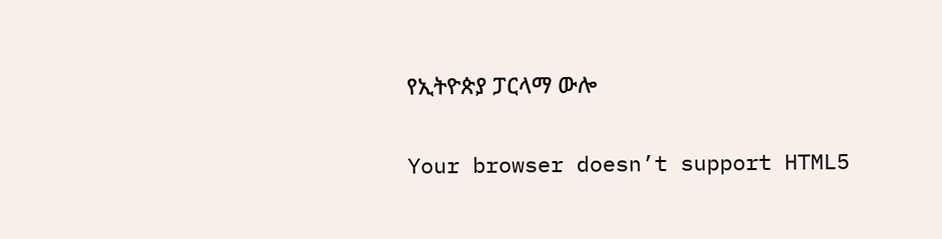የኢትዮጵያ ፓርላማ ውሎ

Your browser doesn’t support HTML5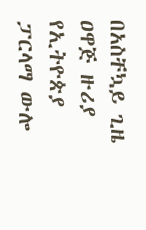በአስቸኳይ ጊዜ ዐዋጅ ዙሪያ የኢትዮጵያ ፓርላማ ውሎ